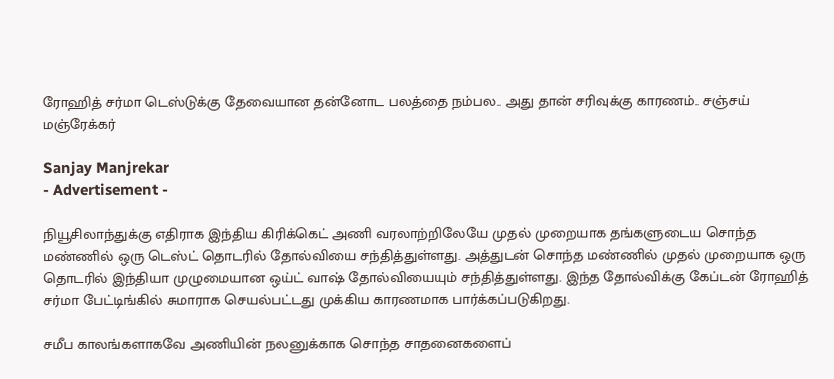ரோஹித் சர்மா டெஸ்டுக்கு தேவையான தன்னோட பலத்தை நம்பல.. அது தான் சரிவுக்கு காரணம்.. சஞ்சய் மஞ்ரேக்கர்

Sanjay Manjrekar
- Advertisement -

நியூசிலாந்துக்கு எதிராக இந்திய கிரிக்கெட் அணி வரலாற்றிலேயே முதல் முறையாக தங்களுடைய சொந்த மண்ணில் ஒரு டெஸ்ட் தொடரில் தோல்வியை சந்தித்துள்ளது. அத்துடன் சொந்த மண்ணில் முதல் முறையாக ஒரு தொடரில் இந்தியா முழுமையான ஒய்ட் வாஷ் தோல்வியையும் சந்தித்துள்ளது. இந்த தோல்விக்கு கேப்டன் ரோஹித் சர்மா பேட்டிங்கில் சுமாராக செயல்பட்டது முக்கிய காரணமாக பார்க்கப்படுகிறது.

சமீப காலங்களாகவே அணியின் நலனுக்காக சொந்த சாதனைகளைப்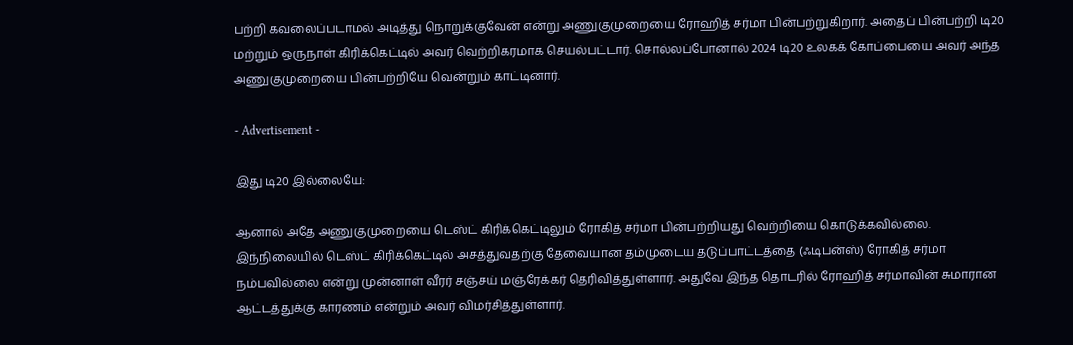பற்றி கவலைப்படாமல் அடித்து நொறுக்குவேன் என்று அணுகுமுறையை ரோஹித் சர்மா பின்பற்றுகிறார். அதைப் பின்பற்றி டி20 மற்றும் ஒருநாள் கிரிக்கெட்டில் அவர் வெற்றிகரமாக செயல்பட்டார். சொல்லப்போனால் 2024 டி20 உலகக் கோப்பையை அவர் அந்த அணுகுமுறையை பின்பற்றியே வென்றும் காட்டினார்.

- Advertisement -

இது டி20 இல்லையே:

ஆனால் அதே அணுகுமுறையை டெஸ்ட் கிரிக்கெட்டிலும் ரோகித் சர்மா பின்பற்றியது வெற்றியை கொடுக்கவில்லை. இந்நிலையில் டெஸ்ட் கிரிக்கெட்டில் அசத்துவதற்கு தேவையான தம்முடைய தடுப்பாட்டத்தை (ஃடிபன்ஸ்) ரோகித் சர்மா நம்பவில்லை என்று முன்னாள் வீரர் சஞ்சய் மஞ்ரேக்கர் தெரிவித்துள்ளார். அதுவே இந்த தொடரில் ரோஹித் சர்மாவின் சுமாரான ஆட்டத்துக்கு காரணம் என்றும் அவர் விமர்சித்துள்ளார்.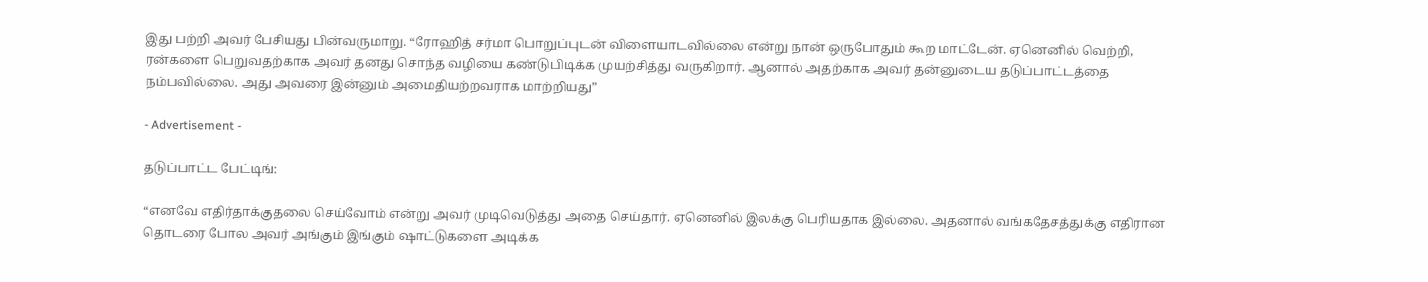இது பற்றி அவர் பேசியது பின்வருமாறு. “ரோஹித் சர்மா பொறுப்புடன் விளையாடவில்லை என்று நான் ஒருபோதும் கூற மாட்டேன். ஏனெனில் வெற்றி, ரன்களை பெறுவதற்காக அவர் தனது சொந்த வழியை கண்டுபிடிக்க முயற்சித்து வருகிறார். ஆனால் அதற்காக அவர் தன்னுடைய தடுப்பாட்டத்தை நம்பவில்லை. அது அவரை இன்னும் அமைதியற்றவராக மாற்றியது”

- Advertisement -

தடுப்பாட்ட பேட்டிங்:

“எனவே எதிர்தாக்குதலை செய்வோம் என்று அவர் முடிவெடுத்து அதை செய்தார். ஏனெனில் இலக்கு பெரியதாக இல்லை. அதனால் வங்கதேசத்துக்கு எதிரான தொடரை போல அவர் அங்கும் இங்கும் ஷாட்டுகளை அடிக்க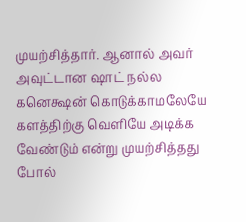முயற்சித்தார். ஆனால் அவர் அவுட்டான ஷாட் நல்ல கனெக்ஷன் கொடுக்காமலேயே களத்திற்கு வெளியே அடிக்க வேண்டும் என்று முயற்சித்தது போல்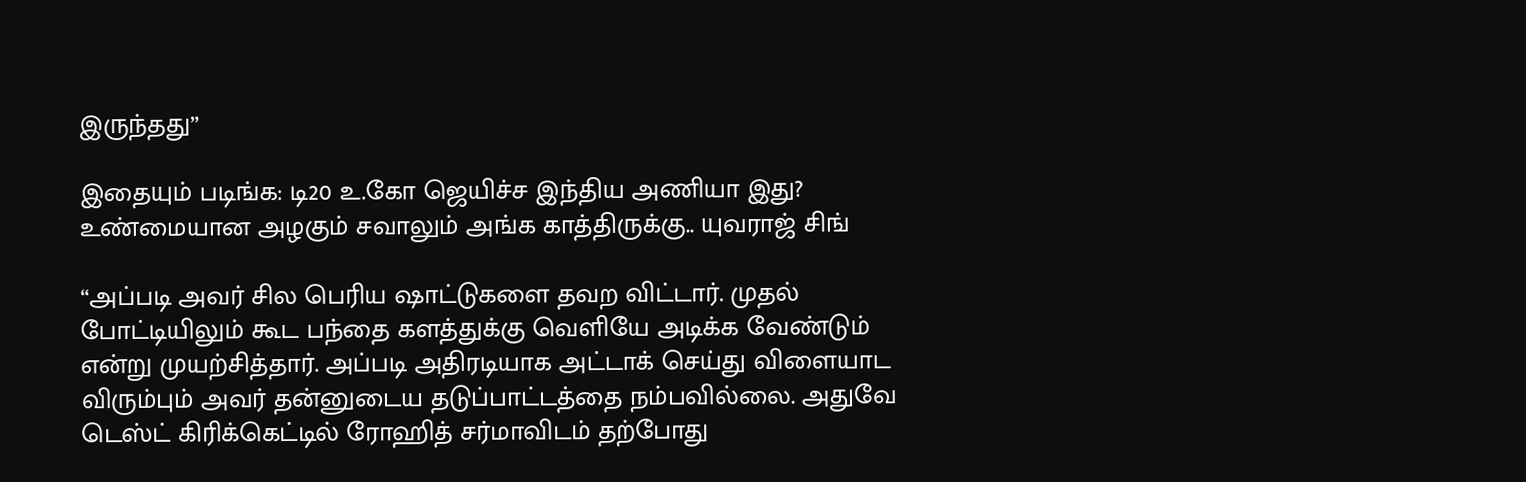இருந்தது”

இதையும் படிங்க: டி20 உ.கோ ஜெயிச்ச இந்திய அணியா இது? உண்மையான அழகும் சவாலும் அங்க காத்திருக்கு.. யுவராஜ் சிங்

“அப்படி அவர் சில பெரிய ஷாட்டுகளை தவற விட்டார். முதல் போட்டியிலும் கூட பந்தை களத்துக்கு வெளியே அடிக்க வேண்டும் என்று முயற்சித்தார். அப்படி அதிரடியாக அட்டாக் செய்து விளையாட விரும்பும் அவர் தன்னுடைய தடுப்பாட்டத்தை நம்பவில்லை. அதுவே டெஸ்ட் கிரிக்கெட்டில் ரோஹித் சர்மாவிடம் தற்போது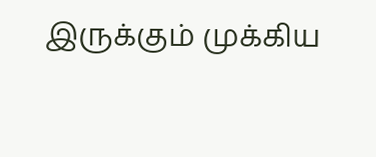இருக்கும் முக்கிய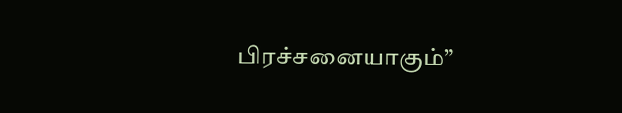பிரச்சனையாகும்”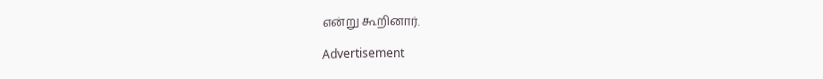என்று கூறினார்.

Advertisement